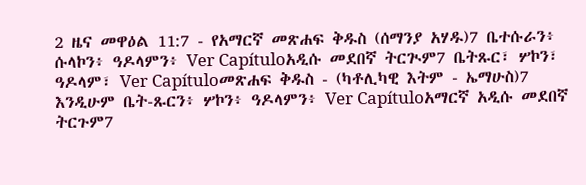2 ዜና መዋዕል 11:7 - የአማርኛ መጽሐፍ ቅዱስ (ሰማንያ አሃዱ)7 ቤተሱራን፥ ሱላኮን፥ ዓዶላምን፥ Ver Capítuloአዲሱ መደበኛ ትርጒም7 ቤትጹር፣ ሦኮን፣ ዓዶላም፣ Ver Capítuloመጽሐፍ ቅዱስ - (ካቶሊካዊ እትም - ኤማሁስ)7 እንዲሁም ቤት-ጹርን፥ ሦኮን፥ ዓዶላምን፥ Ver Capítuloአማርኛ አዲሱ መደበኛ ትርጉም7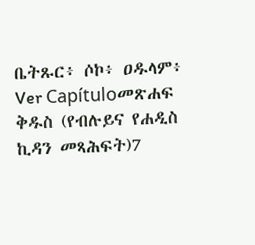ቤትጹር፥ ሶኮ፥ ዐዱላም፥ Ver Capítuloመጽሐፍ ቅዱስ (የብሉይና የሐዲስ ኪዳን መጻሕፍት)7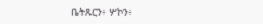ቤትጹርን፥ ሦኮን፥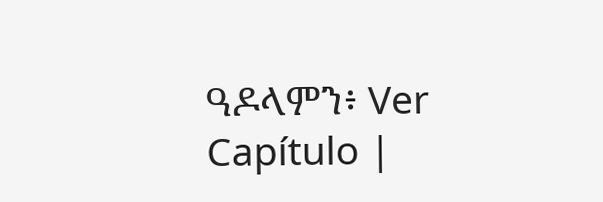ዓዶላምን፥ Ver Capítulo |